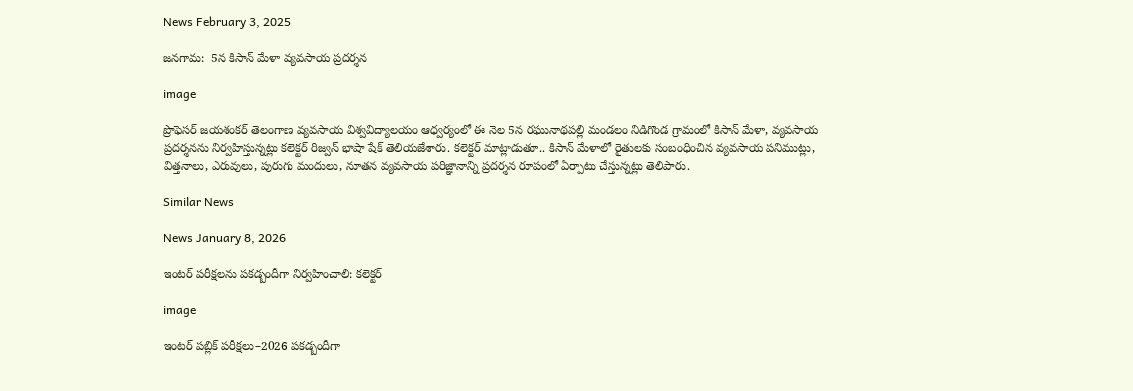News February 3, 2025

జనగామ:  5న కిసాన్ మేళా వ్యవసాయ ప్రదర్శన

image

ప్రొఫెసర్ జయశంకర్ తెలంగాణ వ్యవసాయ విశ్వవిద్యాలయం ఆధ్వర్యంలో ఈ నెల 5న రఘునాథపల్లి మండలం నిడిగొండ గ్రామంలో కిసాన్ మేళా, వ్యవసాయ ప్రదర్శనను నిర్వహిస్తున్నట్లు కలెక్టర్ రిజ్వన్ భాషా షేక్ తెలియజేశారు. కలెక్టర్ మాట్లాడుతూ.. కిసాన్ మేళాలో రైతులకు సంబంధించిన వ్యవసాయ పనిముట్లు, విత్తనాలు, ఎరువులు, పురుగు మందులు, నూతన వ్యవసాయ పరిజ్ఞానాన్ని ప్రదర్శన రూపంలో ఏర్పాటు చేస్తున్నట్లు తెలిపారు.

Similar News

News January 8, 2026

ఇంటర్ పరీక్షలను పకడ్బందీగా నిర్వహించాలి: కలెక్టర్

image

ఇంటర్ పబ్లిక్ పరీక్షలు–2026 పకడ్బందీగా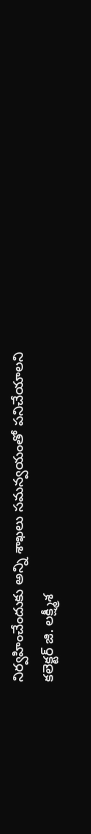నిర్వహించేందుకు అన్ని శాఖలు సమన్వయంతో పనిచేయాలని కలెక్టర్ జి. లక్ష్మీశ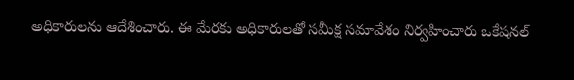అధికారులను ఆదేశించారు. ఈ మేరకు అధికారులతో సమీక్ష సమావేశం నిర్వహించారు ఒకేషనల్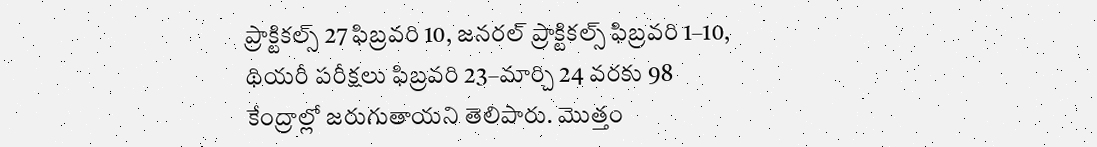ప్రాక్టికల్స్ 27 ఫిబ్రవరి 10, జనరల్ ప్రాక్టికల్స్ ఫిబ్రవరి 1–10, థియరీ పరీక్షలు ఫిబ్రవరి 23–మార్చి 24 వరకు 98 కేంద్రాల్లో జరుగుతాయని తెలిపారు. మొత్తం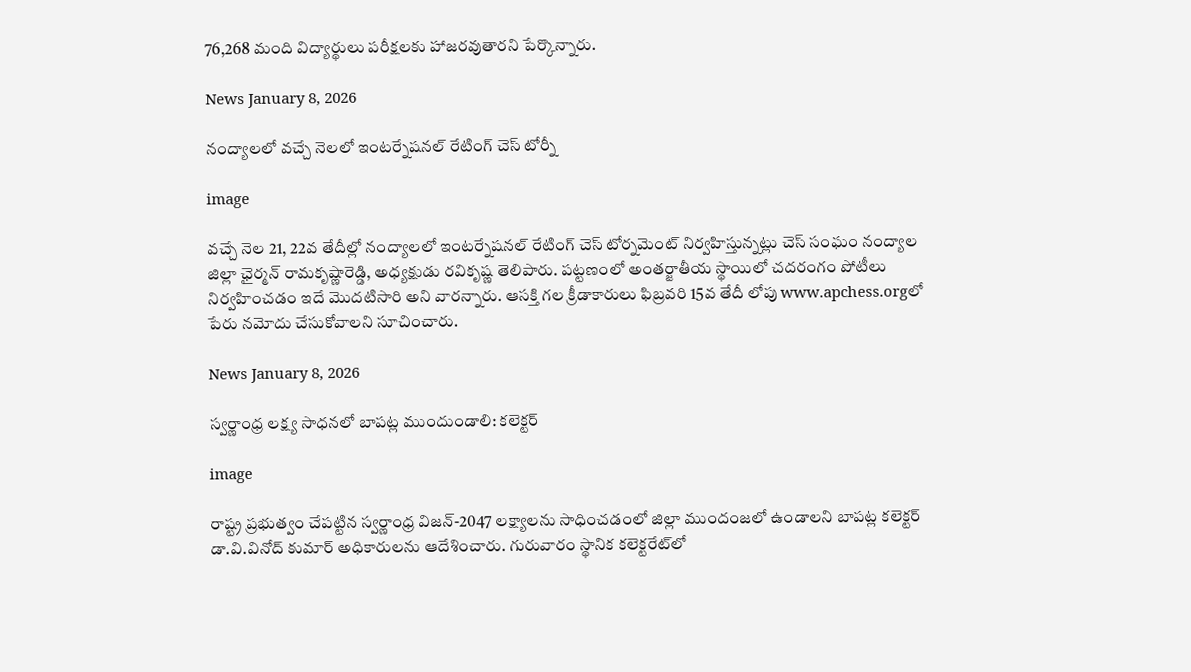76,268 మంది విద్యార్థులు పరీక్షలకు హాజరవుతారని పేర్కొన్నారు.

News January 8, 2026

నంద్యాలలో వచ్చే నెలలో ఇంటర్నేషనల్ రేటింగ్ చెస్ టోర్నీ

image

వచ్చే నెల 21, 22వ తేదీల్లో నంద్యాలలో ఇంటర్నేషనల్ రేటింగ్ చెస్ టోర్నమెంట్ నిర్వహిస్తున్నట్లు చెస్ సంఘం నంద్యాల జిల్లా ఛైర్మన్ రామకృష్ణారెడ్డి, అధ్యక్షుడు రవికృష్ణ తెలిపారు. పట్టణంలో అంతర్జాతీయ స్థాయిలో చదరంగం పోటీలు నిర్వహించడం ఇదే మొదటిసారి అని వారన్నారు. ఆసక్తి గల క్రీడాకారులు ఫిబ్రవరి 15వ తేదీ లోపు www.apchess.orgలో పేరు నమోదు చేసుకోవాలని సూచించారు.

News January 8, 2026

స్వర్ణాంధ్ర లక్ష్య సాధనలో బాపట్ల ముందుండాలి: కలెక్టర్

image

రాష్ట్ర ప్రభుత్వం చేపట్టిన స్వర్ణాంధ్ర విజన్-2047 లక్ష్యాలను సాధించడంలో జిల్లా ముందంజలో ఉండాలని బాపట్ల కలెక్టర్ డా.వి.వినోద్ కుమార్ అధికారులను ఆదేశించారు. గురువారం స్థానిక కలెక్టరేట్‌లో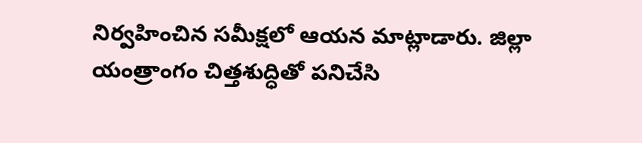నిర్వహించిన సమీక్షలో ఆయన మాట్లాడారు. జిల్లా యంత్రాంగం చిత్తశుద్ధితో పనిచేసి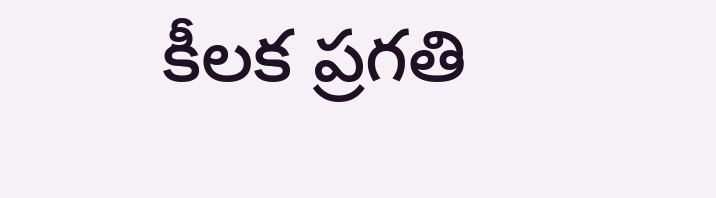కీలక ప్రగతి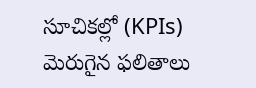సూచికల్లో (KPIs) మెరుగైన ఫలితాలు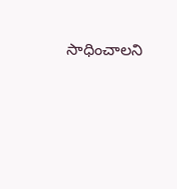సాధించాలని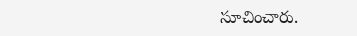సూచించారు.